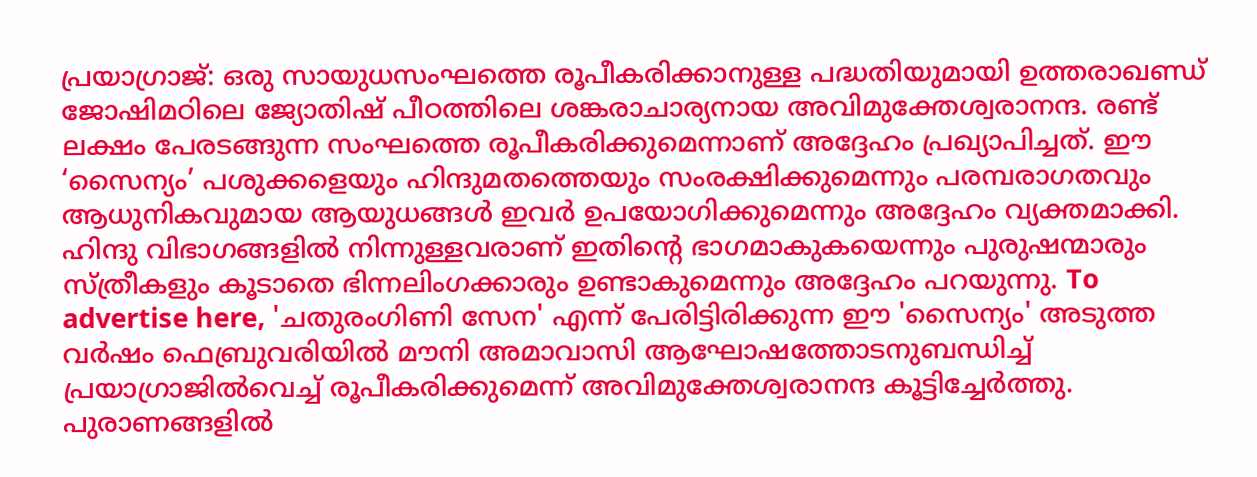പ്രയാഗ്രാജ്: ഒരു സായുധസംഘത്തെ രൂപീകരിക്കാനുള്ള പദ്ധതിയുമായി ഉത്തരാഖണ്ഡ് ജോഷിമഠിലെ ജ്യോതിഷ് പീഠത്തിലെ ശങ്കരാചാര്യനായ അവിമുക്തേശ്വരാനന്ദ. രണ്ട് ലക്ഷം പേരടങ്ങുന്ന സംഘത്തെ രൂപീകരിക്കുമെന്നാണ് അദ്ദേഹം പ്രഖ്യാപിച്ചത്. ഈ ‘സൈന്യം’ പശുക്കളെയും ഹിന്ദുമതത്തെയും സംരക്ഷിക്കുമെന്നും പരമ്പരാഗതവും ആധുനികവുമായ ആയുധങ്ങൾ ഇവർ ഉപയോഗിക്കുമെന്നും അദ്ദേഹം വ്യക്തമാക്കി. ഹിന്ദു വിഭാഗങ്ങളിൽ നിന്നുള്ളവരാണ് ഇതിന്റെ ഭാഗമാകുകയെന്നും പുരുഷന്മാരും സ്ത്രീകളും കൂടാതെ ഭിന്നലിംഗക്കാരും ഉണ്ടാകുമെന്നും അദ്ദേഹം പറയുന്നു. To advertise here, 'ചതുരംഗിണി സേന' എന്ന് പേരിട്ടിരിക്കുന്ന ഈ 'സൈന്യം' അടുത്ത വർഷം ഫെബ്രുവരിയിൽ മൗനി അമാവാസി ആഘോഷത്തോടനുബന്ധിച്ച് പ്രയാഗ്രാജിൽവെച്ച് രൂപീകരിക്കുമെന്ന് അവിമുക്തേശ്വരാനന്ദ കൂട്ടിച്ചേർത്തു. പുരാണങ്ങളിൽ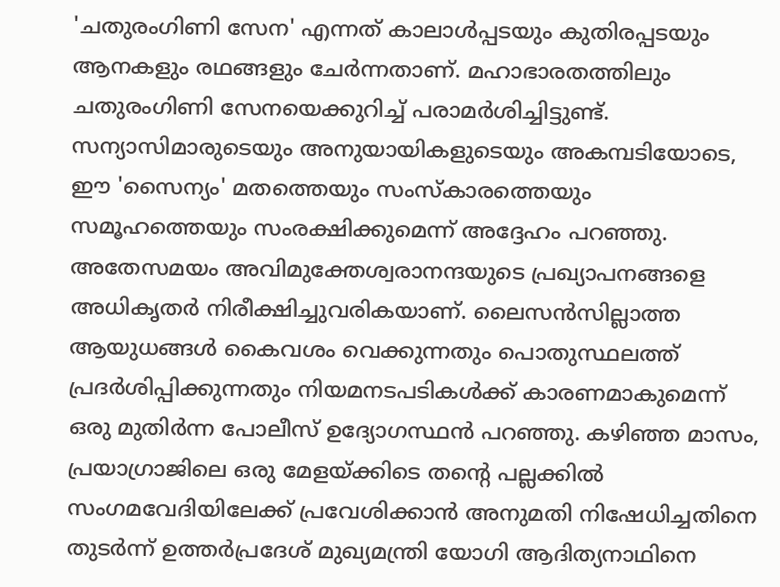'ചതുരംഗിണി സേന' എന്നത് കാലാൾപ്പടയും കുതിരപ്പടയും ആനകളും രഥങ്ങളും ചേർന്നതാണ്. മഹാഭാരതത്തിലും ചതുരംഗിണി സേനയെക്കുറിച്ച് പരാമർശിച്ചിട്ടുണ്ട്. സന്യാസിമാരുടെയും അനുയായികളുടെയും അകമ്പടിയോടെ, ഈ 'സൈന്യം' മതത്തെയും സംസ്കാരത്തെയും സമൂഹത്തെയും സംരക്ഷിക്കുമെന്ന് അദ്ദേഹം പറഞ്ഞു. അതേസമയം അവിമുക്തേശ്വരാനന്ദയുടെ പ്രഖ്യാപനങ്ങളെ അധികൃതർ നിരീക്ഷിച്ചുവരികയാണ്. ലൈസൻസില്ലാത്ത ആയുധങ്ങൾ കൈവശം വെക്കുന്നതും പൊതുസ്ഥലത്ത് പ്രദർശിപ്പിക്കുന്നതും നിയമനടപടികൾക്ക് കാരണമാകുമെന്ന് ഒരു മുതിർന്ന പോലീസ് ഉദ്യോഗസ്ഥൻ പറഞ്ഞു. കഴിഞ്ഞ മാസം, പ്രയാഗ്രാജിലെ ഒരു മേളയ്ക്കിടെ തന്റെ പല്ലക്കിൽ സംഗമവേദിയിലേക്ക് പ്രവേശിക്കാൻ അനുമതി നിഷേധിച്ചതിനെ തുടർന്ന് ഉത്തർപ്രദേശ് മുഖ്യമന്ത്രി യോഗി ആദിത്യനാഥിനെ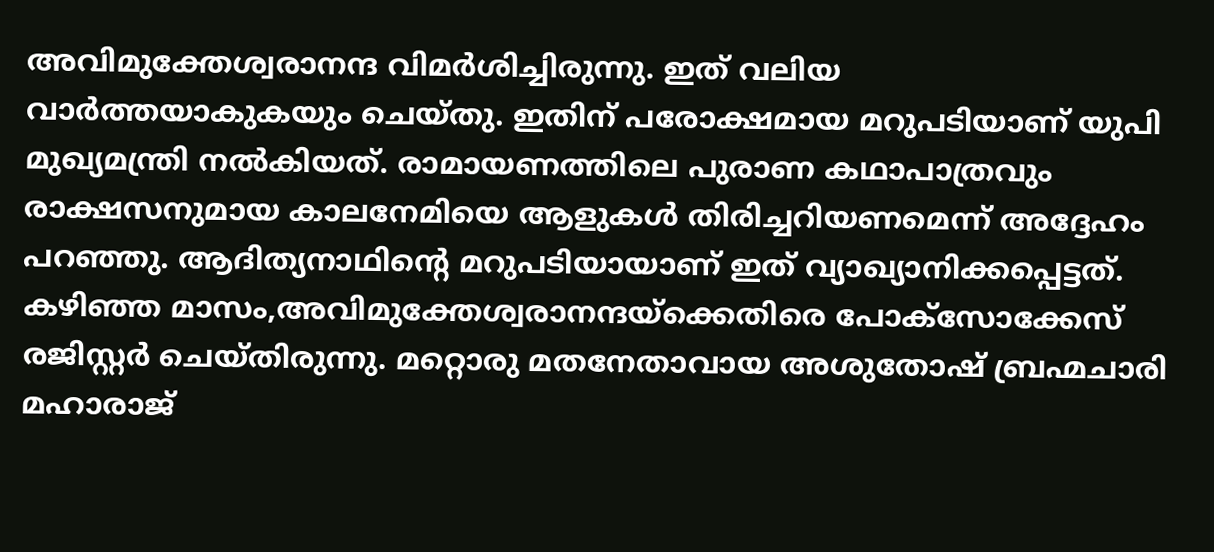അവിമുക്തേശ്വരാനന്ദ വിമർശിച്ചിരുന്നു. ഇത് വലിയ വാർത്തയാകുകയും ചെയ്തു. ഇതിന് പരോക്ഷമായ മറുപടിയാണ് യുപി മുഖ്യമന്ത്രി നൽകിയത്. രാമായണത്തിലെ പുരാണ കഥാപാത്രവും രാക്ഷസനുമായ കാലനേമിയെ ആളുകൾ തിരിച്ചറിയണമെന്ന് അദ്ദേഹം പറഞ്ഞു. ആദിത്യനാഥിന്റെ മറുപടിയായാണ് ഇത് വ്യാഖ്യാനിക്കപ്പെട്ടത്. കഴിഞ്ഞ മാസം,അവിമുക്തേശ്വരാനന്ദയ്ക്കെതിരെ പോക്സോക്കേസ് രജിസ്റ്റർ ചെയ്തിരുന്നു. മറ്റൊരു മതനേതാവായ അശുതോഷ് ബ്രഹ്മചാരി മഹാരാജ്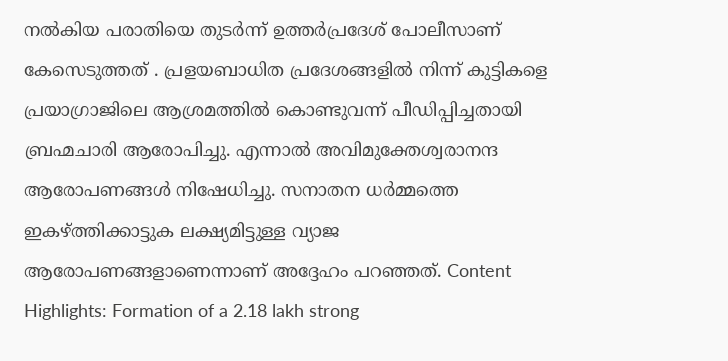നൽകിയ പരാതിയെ തുടർന്ന് ഉത്തർപ്രദേശ് പോലീസാണ് കേസെടുത്തത് . പ്രളയബാധിത പ്രദേശങ്ങളിൽ നിന്ന് കുട്ടികളെ പ്രയാഗ്രാജിലെ ആശ്രമത്തിൽ കൊണ്ടുവന്ന് പീഡിപ്പിച്ചതായി ബ്രഹ്മചാരി ആരോപിച്ചു. എന്നാൽ അവിമുക്തേശ്വരാനന്ദ ആരോപണങ്ങൾ നിഷേധിച്ചു. സനാതന ധർമ്മത്തെ ഇകഴ്ത്തിക്കാട്ടുക ലക്ഷ്യമിട്ടുള്ള വ്യാജ ആരോപണങ്ങളാണെന്നാണ് അദ്ദേഹം പറഞ്ഞത്. Content Highlights: Formation of a 2.18 lakh strong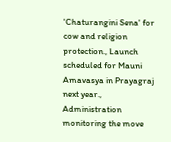'Chaturangini Sena' for cow and religion protection., Launch scheduled for Mauni Amavasya in Prayagraj next year., Administration monitoring the move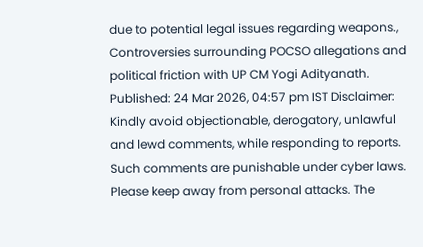due to potential legal issues regarding weapons., Controversies surrounding POCSO allegations and political friction with UP CM Yogi Adityanath. Published: 24 Mar 2026, 04:57 pm IST Disclaimer: Kindly avoid objectionable, derogatory, unlawful and lewd comments, while responding to reports. Such comments are punishable under cyber laws. Please keep away from personal attacks. The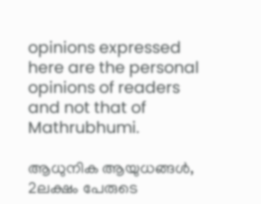opinions expressed here are the personal opinions of readers and not that of Mathrubhumi.

ആധുനിക ആയുധങ്ങൾ, 2ലക്ഷം പേരുടെ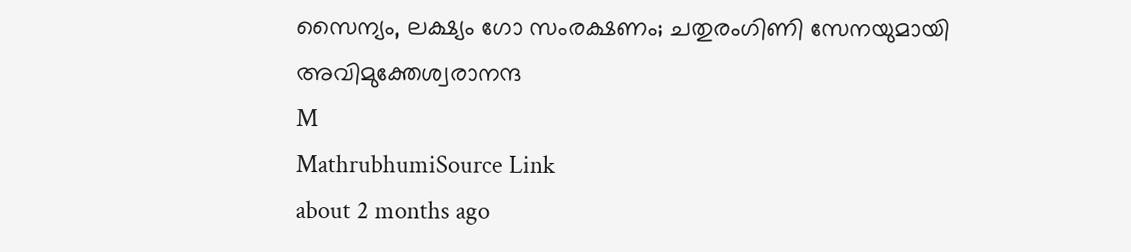സൈന്യം, ലക്ഷ്യം ഗോ സംരക്ഷണം; ചതുരംഗിണി സേനയുമായി അവിമുക്തേശ്വരാനന്ദ
M
MathrubhumiSource Link
about 2 months ago